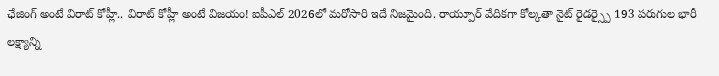ఛేజింగ్ అంటే విరాట్ కోహ్లీ.. విరాట్ కోహ్లీ అంటే విజయం! ఐపీఎల్ 2026లో మరోసారి ఇదే నిజమైంది. రాయ్పూర్ వేదికగా కోల్కతా నైట్ రైడర్స్పై 193 పరుగుల భారీ లక్ష్యాన్ని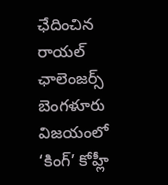ఛేదించిన రాయల్ ఛాలెంజర్స్ బెంగళూరు విజయంలో ‘కింగ్’ కోహ్లీ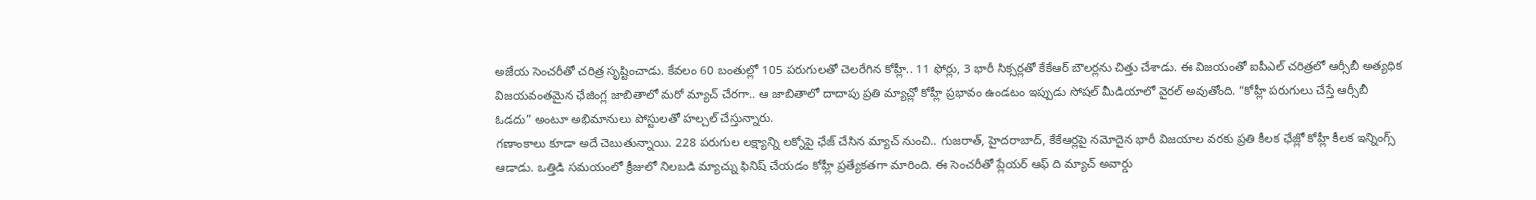అజేయ సెంచరీతో చరిత్ర సృష్టించాడు. కేవలం 60 బంతుల్లో 105 పరుగులతో చెలరేగిన కోహ్లీ.. 11 ఫోర్లు, 3 భారీ సిక్సర్లతో కేకేఆర్ బౌలర్లను చిత్తు చేశాడు. ఈ విజయంతో ఐపీఎల్ చరిత్రలో ఆర్సీబీ అత్యధిక విజయవంతమైన ఛేజింగ్ల జాబితాలో మరో మ్యాచ్ చేరగా.. ఆ జాబితాలో దాదాపు ప్రతి మ్యాచ్లో కోహ్లీ ప్రభావం ఉండటం ఇప్పుడు సోషల్ మీడియాలో వైరల్ అవుతోంది. “కోహ్లీ పరుగులు చేస్తే ఆర్సీబీ ఓడదు” అంటూ అభిమానులు పోస్టులతో హల్చల్ చేస్తున్నారు.
గణాంకాలు కూడా అదే చెబుతున్నాయి. 228 పరుగుల లక్ష్యాన్ని లక్నోపై ఛేజ్ చేసిన మ్యాచ్ నుంచి.. గుజరాత్, హైదరాబాద్, కేకేఆర్లపై నమోదైన భారీ విజయాల వరకు ప్రతి కీలక ఛేజ్లో కోహ్లీ కీలక ఇన్నింగ్స్ ఆడాడు. ఒత్తిడి సమయంలో క్రీజులో నిలబడి మ్యాచ్ను ఫినిష్ చేయడం కోహ్లీ ప్రత్యేకతగా మారింది. ఈ సెంచరీతో ప్లేయర్ ఆఫ్ ది మ్యాచ్ అవార్డు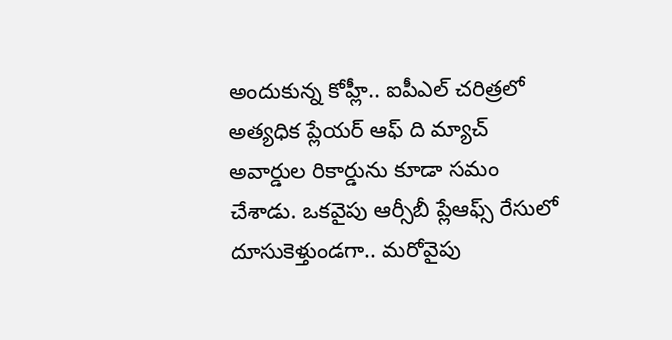అందుకున్న కోహ్లీ.. ఐపీఎల్ చరిత్రలో అత్యధిక ప్లేయర్ ఆఫ్ ది మ్యాచ్ అవార్డుల రికార్డును కూడా సమం చేశాడు. ఒకవైపు ఆర్సీబీ ప్లేఆఫ్స్ రేసులో దూసుకెళ్తుండగా.. మరోవైపు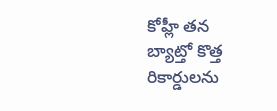కోహ్లీ తన బ్యాట్తో కొత్త రికార్డులను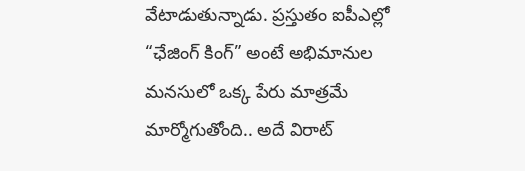వేటాడుతున్నాడు. ప్రస్తుతం ఐపీఎల్లో “ఛేజింగ్ కింగ్” అంటే అభిమానుల మనసులో ఒక్క పేరు మాత్రమే మార్మోగుతోంది.. అదే విరాట్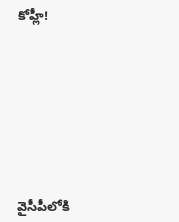కోహ్లీ!








వైసీపీలోకి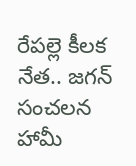రేపల్లె కీలక నేత.. జగన్ సంచలన హామీ